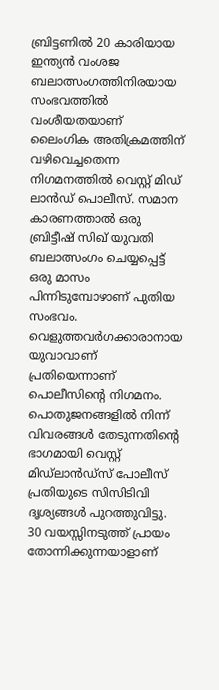ബ്രിട്ടണിൽ 20 കാരിയായ ഇന്ത്യൻ വംശജ ബലാത്സംഗത്തിനിരയായ സംഭവത്തിൽ വംശീയതയാണ് ലൈംഗിക അതിക്രമത്തിന് വഴിവെച്ചതെന്ന നിഗമനത്തിൽ വെസ്റ്റ് മിഡ് ലാൻഡ് പൊലീസ്. സമാന കാരണത്താൽ ഒരു ബ്രിട്ടീഷ് സിഖ് യുവതി ബലാത്സംഗം ചെയ്യപ്പെട്ട് ഒരു മാസം പിന്നിടുമ്പോഴാണ് പുതിയ സംഭവം.
വെളുത്തവർഗക്കാരാനായ യുവാവാണ് പ്രതിയെന്നാണ് പൊലീസിൻ്റെ നിഗമനം. പൊതുജനങ്ങളിൽ നിന്ന് വിവരങ്ങൾ തേടുന്നതിന്റെ ഭാഗമായി വെസ്റ്റ് മിഡ്ലാൻഡ്സ് പോലീസ് പ്രതിയുടെ സിസിടിവി ദൃശ്യങ്ങൾ പുറത്തുവിട്ടു. 30 വയസ്സിനടുത്ത് പ്രായം തോന്നിക്കുന്നയാളാണ്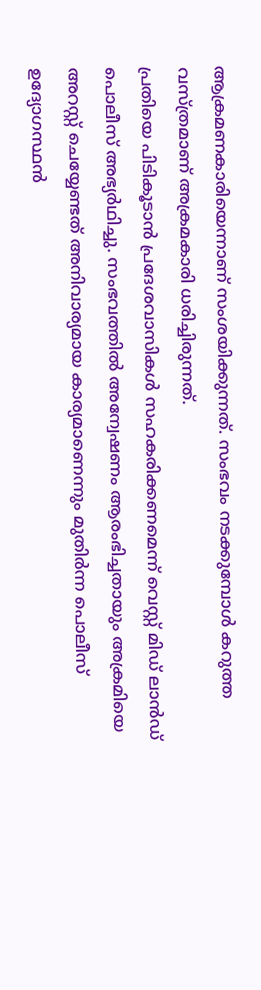ആക്രമണകാരിയെന്നാണ് സംശയിക്കുന്നത്. സംഭവം നടക്കുമ്പോൾ കറുത്ത വസ്ത്രമാണ് അക്രമകാരി ധരിച്ചിരുന്നത്.
പ്രതിയെ പിടികൂടാൻ പ്രദേശവാസികൾ സഹകരിക്കണമെന്ന് വെസ്റ്റ് മിഡ് ലാൻഡ് പൊലീസ് അഭ്യർഥിച്ചു. സംഭവത്തിൽ അന്വേഷണം ആരംഭിച്ചതായും അക്രമിയെ അറസ്റ്റ് ചെയ്യേണ്ടത് അനിവാര്യമായ കാര്യമാണെന്നും മുതിർന്ന പൊലീസ് ഉദ്യോഗസ്ഥൻ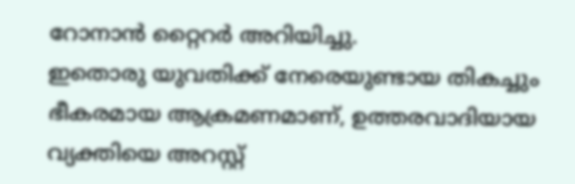റോനാൻ റ്റൈറർ അറിയിച്ചു.
ഇതൊരു യുവതിക്ക് നേരെയുണ്ടായ തികച്ചും ഭീകരമായ ആക്രമണമാണ്, ഉത്തരവാദിയായ വ്യക്തിയെ അറസ്റ്റ്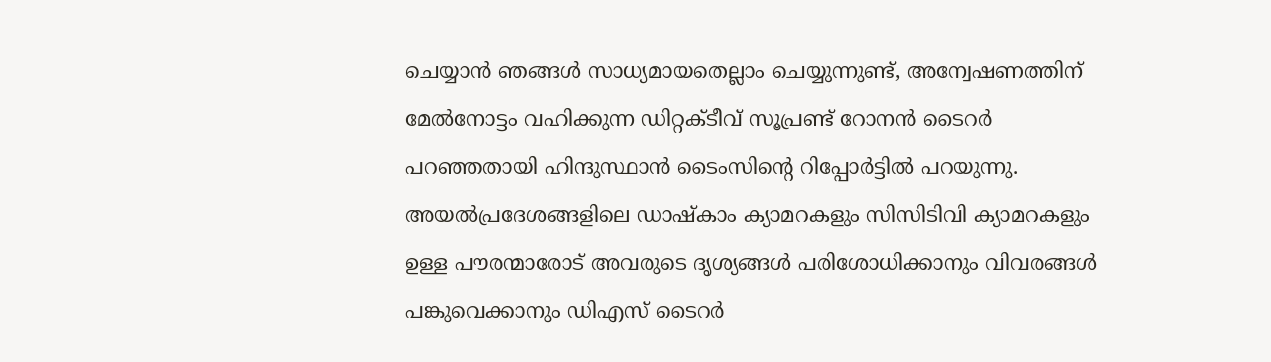ചെയ്യാൻ ഞങ്ങൾ സാധ്യമായതെല്ലാം ചെയ്യുന്നുണ്ട്, അന്വേഷണത്തിന് മേൽനോട്ടം വഹിക്കുന്ന ഡിറ്റക്ടീവ് സൂപ്രണ്ട് റോനൻ ടൈറർ പറഞ്ഞതായി ഹിന്ദുസ്ഥാൻ ടൈംസിൻ്റെ റിപ്പോർട്ടിൽ പറയുന്നു. അയൽപ്രദേശങ്ങളിലെ ഡാഷ്കാം ക്യാമറകളും സിസിടിവി ക്യാമറകളും ഉള്ള പൗരന്മാരോട് അവരുടെ ദൃശ്യങ്ങൾ പരിശോധിക്കാനും വിവരങ്ങൾ പങ്കുവെക്കാനും ഡിഎസ് ടൈറർ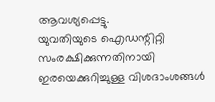ആവശ്യപ്പെട്ടു.
യുവതിയുടെ ഐഡന്റിറ്റി സംരക്ഷിക്കുന്നതിനായി ഇരയെക്കുറിച്ചുള്ള വിശദാംശങ്ങൾ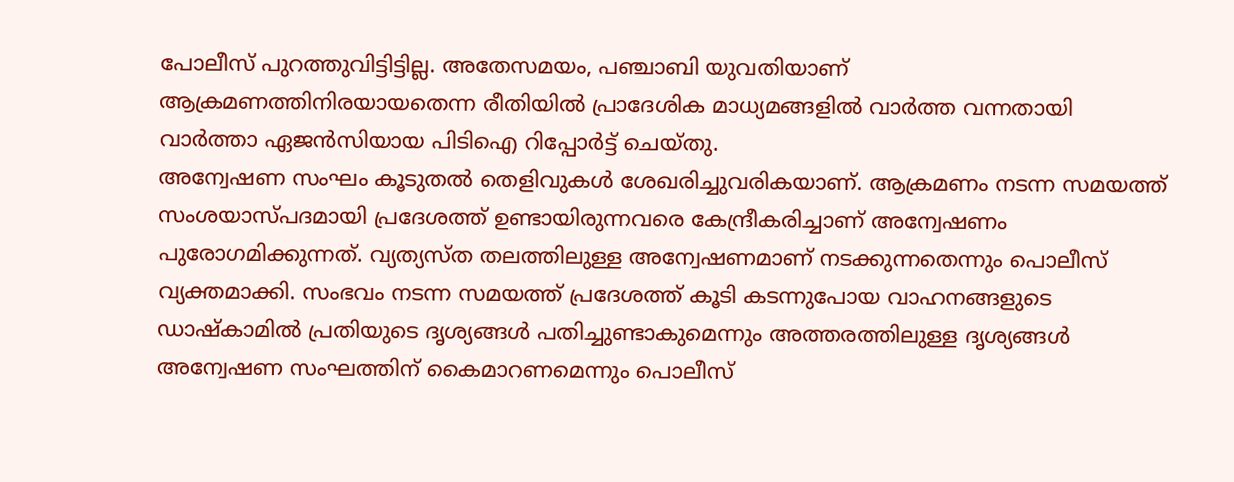പോലീസ് പുറത്തുവിട്ടിട്ടില്ല. അതേസമയം, പഞ്ചാബി യുവതിയാണ് ആക്രമണത്തിനിരയായതെന്ന രീതിയിൽ പ്രാദേശിക മാധ്യമങ്ങളിൽ വാർത്ത വന്നതായി വാർത്താ ഏജൻസിയായ പിടിഐ റിപ്പോർട്ട് ചെയ്തു.
അന്വേഷണ സംഘം കൂടുതൽ തെളിവുകൾ ശേഖരിച്ചുവരികയാണ്. ആക്രമണം നടന്ന സമയത്ത് സംശയാസ്പദമായി പ്രദേശത്ത് ഉണ്ടായിരുന്നവരെ കേന്ദ്രീകരിച്ചാണ് അന്വേഷണം പുരോഗമിക്കുന്നത്. വ്യത്യസ്ത തലത്തിലുള്ള അന്വേഷണമാണ് നടക്കുന്നതെന്നും പൊലീസ് വ്യക്തമാക്കി. സംഭവം നടന്ന സമയത്ത് പ്രദേശത്ത് കൂടി കടന്നുപോയ വാഹനങ്ങളുടെ ഡാഷ്കാമിൽ പ്രതിയുടെ ദൃശ്യങ്ങൾ പതിച്ചുണ്ടാകുമെന്നും അത്തരത്തിലുള്ള ദൃശ്യങ്ങൾ അന്വേഷണ സംഘത്തിന് കൈമാറണമെന്നും പൊലീസ്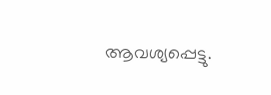ആവശ്യപ്പെട്ടു.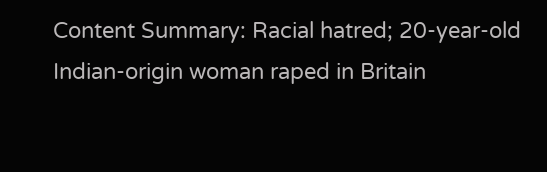Content Summary: Racial hatred; 20-year-old Indian-origin woman raped in Britain